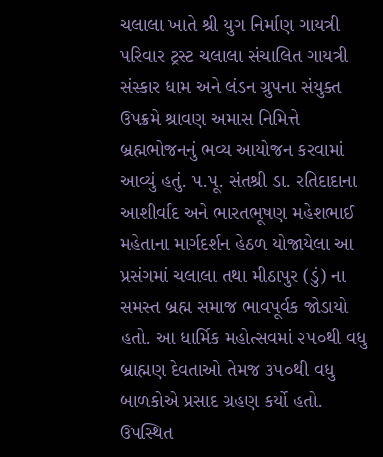ચલાલા ખાતે શ્રી યુગ નિર્માણ ગાયત્રી પરિવાર ટ્રસ્ટ ચલાલા સંચાલિત ગાયત્રી સંસ્કાર ધામ અને લંડન ગ્રુપના સંયુક્ત ઉપક્રમે શ્રાવણ અમાસ નિમિત્તે બ્રહ્મભોજનનું ભવ્ય આયોજન કરવામાં આવ્યું હતું. પ.પૂ. સંતશ્રી ડા. રતિદાદાના આશીર્વાદ અને ભારતભૂષણ મહેશભાઈ મહેતાના માર્ગદર્શન હેઠળ યોજાયેલા આ પ્રસંગમાં ચલાલા તથા મીઠાપુર (ડું) ના સમસ્ત બ્રહ્મ સમાજ ભાવપૂર્વક જોડાયો હતો. આ ધાર્મિક મહોત્સવમાં ૨૫૦થી વધુ બ્રાહ્મણ દેવતાઓ તેમજ ૩૫૦થી વધુ બાળકોએ પ્રસાદ ગ્રહણ કર્યો હતો. ઉપસ્થિત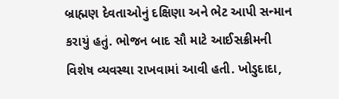બ્રાહ્મણ દેવતાઓનું દક્ષિણા અને ભેટ આપી સન્માન કરાયું હતું. ભોજન બાદ સૌ માટે આઈસક્રીમની વિશેષ વ્યવસ્થા રાખવામાં આવી હતી. ખોડુદાદા,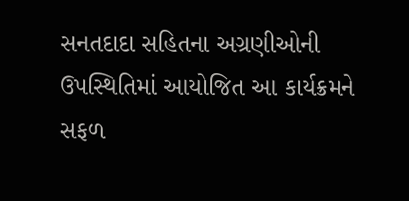સનતદાદા સહિતના અગ્રણીઓની ઉપસ્થિતિમાં આયોજિત આ કાર્યક્રમને સફળ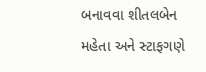બનાવવા શીતલબેન મહેતા અને સ્ટાફગણે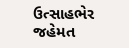ઉત્સાહભેર જહેમત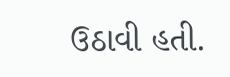ઉઠાવી હતી.